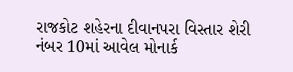રાજકોટ શહેરના દીવાનપરા વિસ્તાર શેરી નંબર 10માં આવેલ મોનાર્ક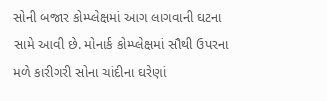સોની બજાર કોમ્પ્લેક્ષમાં આગ લાગવાની ઘટના સામે આવી છે. મોનાર્ક કોમ્પ્લેક્ષમાં સૌથી ઉપરના મળે કારીગરી સોના ચાંદીના ઘરેણાં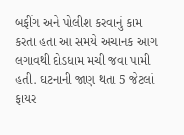બફીંગ અને પોલીશ કરવાનું કામ કરતા હતા આ સમયે અચાનક આગ લગાવથી દોડધામ મચી જવા પામી હતી. ઘટનાની જાણ થતા 5 જેટલાં ફાયર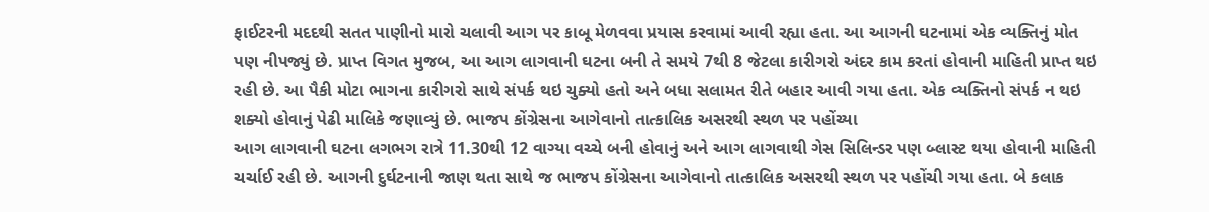ફાઈટરની મદદથી સતત પાણીનો મારો ચલાવી આગ પર કાબૂ મેળવવા પ્રયાસ કરવામાં આવી રહ્યા હતા. આ આગની ઘટનામાં એક વ્યક્તિનું મોત પણ નીપજ્યું છે. પ્રાપ્ત વિગત મુજબ, આ આગ લાગવાની ઘટના બની તે સમયે 7થી 8 જેટલા કારીગરો અંદર કામ કરતાં હોવાની માહિતી પ્રાપ્ત થઇ રહી છે. આ પૈકી મોટા ભાગના કારીગરો સાથે સંપર્ક થઇ ચુક્યો હતો અને બધા સલામત રીતે બહાર આવી ગયા હતા. એક વ્યક્તિનો સંપર્ક ન થઇ શક્યો હોવાનું પેઢી માલિકે જણાવ્યું છે. ભાજપ કોંગ્રેસના આગેવાનો તાત્કાલિક અસરથી સ્થળ પર પહોંચ્યા
આગ લાગવાની ઘટના લગભગ રાત્રે 11.30થી 12 વાગ્યા વચ્ચે બની હોવાનું અને આગ લાગવાથી ગેસ સિલિન્ડર પણ બ્લાસ્ટ થયા હોવાની માહિતી ચર્ચાઈ રહી છે. આગની દુર્ઘટનાની જાણ થતા સાથે જ ભાજપ કોંગ્રેસના આગેવાનો તાત્કાલિક અસરથી સ્થળ પર પહોંચી ગયા હતા. બે કલાક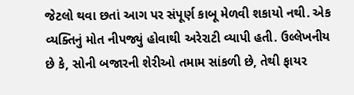જેટલો થવા છતાં આગ પર સંપૂર્ણ કાબૂ મેળવી શકાયો નથી. એક વ્યક્તિનું મોત નીપજ્યું હોવાથી અરેરાટી વ્યાપી હતી. ઉલ્લેખનીય છે કે, સોની બજારની શેરીઓ તમામ સાંકળી છે, તેથી ફાયર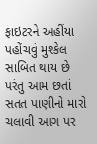ફાઇટરને અહીંયા પહોંચવું મુશ્કેલ સાબિત થાય છે પરંતુ આમ છતાં સતત પાણીનો મારો ચલાવી આગ પર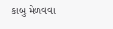કાબુ મેળવવા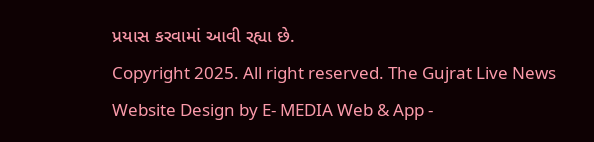પ્રયાસ કરવામાં આવી રહ્યા છે.
Copyright 2025. All right reserved. The Gujrat Live News Website Design by E- MEDIA Web & App -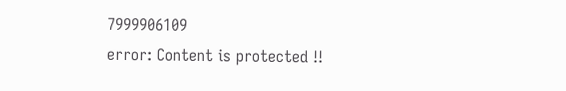7999906109
error: Content is protected !!